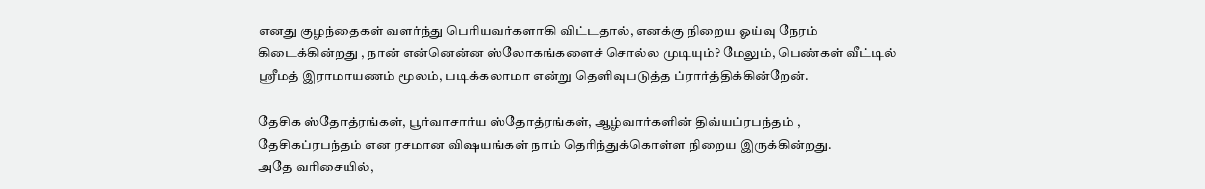எனது குழந்தைகள் வளர்ந்து பெரியவர்களாகி விட்டதால், எனக்கு நிறைய ஓய்வு நேரம் கிடைக்கின்றது , நான் என்னென்ன ஸ்லோகங்களைச் சொல்ல முடியும்? மேலும், பெண்கள் வீட்டில் ஸ்ரீமத் இராமாயணம் மூலம், படிக்கலாமா என்று தெளிவுபடுத்த ப்ரார்த்திக்கின்றேன்.

தேசிக ஸ்தோத்ரங்கள், பூர்வாசார்ய ஸ்தோத்ரங்கள், ஆழ்வார்களின் திவ்யப்ரபந்தம் , தேசிகப்ரபந்தம் என ரசமான விஷயங்கள் நாம் தெரிந்துக்கொள்ள நிறைய இருக்கின்றது.
அதே வரிசையில்,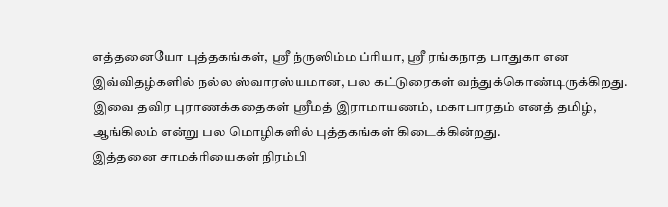எத்தனையோ புத்தகங்கள், ஸ்ரீ ந்ருஸிம்ம ப்ரியா, ஸ்ரீ ரங்கநாத பாதுகா என இவ்விதழ்களில் நல்ல ஸ்வாரஸ்யமான, பல கட்டுரைகள் வந்துக்கொண்டிருக்கிறது.
இவை தவிர புராணக்கதைகள் ஸ்ரீமத் இராமாயணம், மகாபாரதம் எனத் தமிழ், ஆங்கிலம் என்று பல மொழிகளில் புத்தகங்கள் கிடைக்கின்றது.
இத்தனை சாமக்ரியைகள் நிரம்பி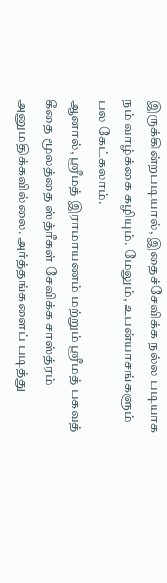இருக்கின்றபடியால், இதைச்சேவிக்க நல்ல படியாக நம் வாழ்க்கை கழியும். மேலும், உபன்யாசங்களும் பல கேட்கலாம்.
ஆனால், ஸ்ரீமத் இராமாயணம் மற்றும் ஸ்ரீமத் பகவத் கீதை மூலத்தை ஸ்த்ரீகள் சேவிக்க சாஸ்த்ரம் அனுமதிக்கவில்லை. அர்த்தங்களைப் படித்து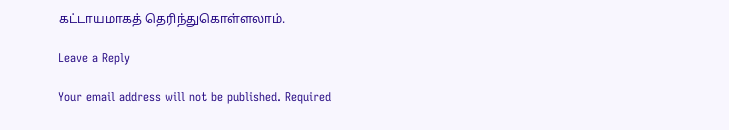கட்டாயமாகத் தெரிந்துகொள்ளலாம்.

Leave a Reply

Your email address will not be published. Required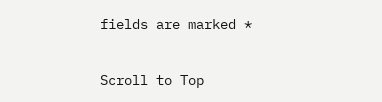fields are marked *

Scroll to Top